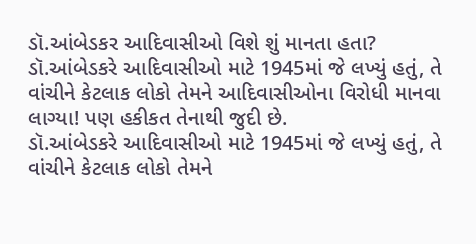ડૉ.આંબેડકર આદિવાસીઓ વિશે શું માનતા હતા?
ડૉ.આંબેડકરે આદિવાસીઓ માટે 1945માં જે લખ્યું હતું, તે વાંચીને કેટલાક લોકો તેમને આદિવાસીઓના વિરોધી માનવા લાગ્યા! પણ હકીકત તેનાથી જુદી છે.
ડૉ.આંબેડકરે આદિવાસીઓ માટે 1945માં જે લખ્યું હતું, તે વાંચીને કેટલાક લોકો તેમને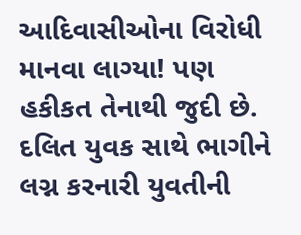આદિવાસીઓના વિરોધી માનવા લાગ્યા! પણ હકીકત તેનાથી જુદી છે.
દલિત યુવક સાથે ભાગીને લગ્ન કરનારી યુવતીની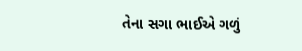તેના સગા ભાઈએ ગળું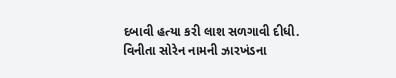દબાવી હત્યા કરી લાશ સળગાવી દીધી.
વિનીતા સોરેન નામની ઝારખંડના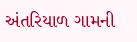અંતરિયાળ ગામની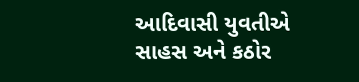આદિવાસી યુવતીએ સાહસ અને કઠોર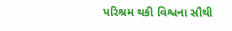પરિશ્રમ થકી વિશ્વના સૌથી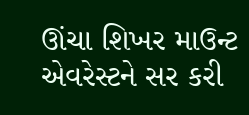ઊંચા શિખર માઉન્ટ એવરેસ્ટને સર કરી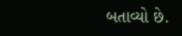બતાવ્યો છે.